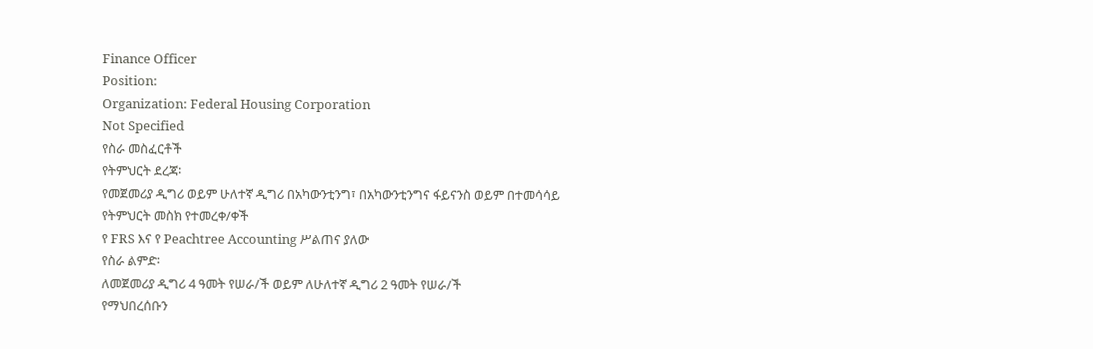Finance Officer
Position:
Organization: Federal Housing Corporation
Not Specified
የስራ መስፈርቶች
የትምህርት ደረጃ፡
የመጀመሪያ ዲግሪ ወይም ሁለተኛ ዲግሪ በአካውንቲንግ፣ በአካውንቲንግና ፋይናንስ ወይም በተመሳሳይ የትምህርት መስክ የተመረቀ/ቀች
የ FRS እና የ Peachtree Accounting ሥልጠና ያለው
የስራ ልምድ፡
ለመጀመሪያ ዲግሪ 4 ዓመት የሠራ/ች ወይም ለሁለተኛ ዲግሪ 2 ዓመት የሠራ/ች
የማህበረሰቡን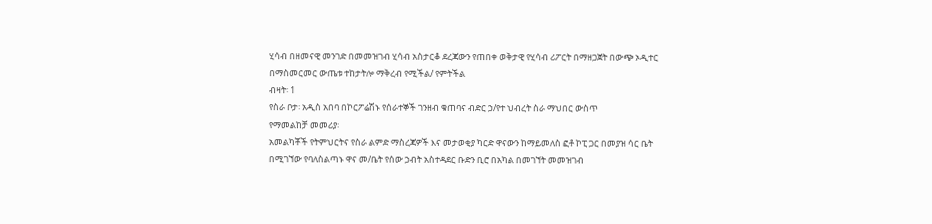ሂሳብ በዘመናዊ መንገድ በመመዝገብ ሂሳብ አስታርቆ ደረጃውን የጠበቀ ወቅታዊ የሂሳብ ሪፖርት በማዘጋጀት በውጭ ኦዲተር በማስመርመር ውጤቱ ተከታትሎ ማቅረብ የሚችል/ የምትችል
ብዛት፡ 1
የስራ ቦታ፡ አዲስ አበባ በኮርፖሬሽኑ የሰራተኞች ገንዘብ ቁጠባና ብድር ኃ/የተ ህብረት ስራ ማህበር ውስጥ
የማመልከቻ መመሪያ፡
አመልካቾች የትምህርትና የስራ ልምድ ማስረጃዎች እና መታወቂያ ካርድ ዋናውን ከማይመለስ ፎቶ ኮፒ ጋር በመያዝ ሳር ቤት በሚገኘው የባለስልጣኑ ዋና መ/ቤት የሰው ኃብት አስተዳደር ቡድን ቢሮ በአካል በመገኘት መመዝገብ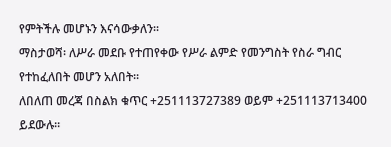የምትችሉ መሆኑን እናሳውቃለን፡፡
ማስታወሻ፡ ለሥራ መደቡ የተጠየቀው የሥራ ልምድ የመንግስት የስራ ግብር የተከፈለበት መሆን አለበት፡፡
ለበለጠ መረጃ በስልክ ቁጥር +251113727389 ወይም +251113713400 ይደውሉ፡፡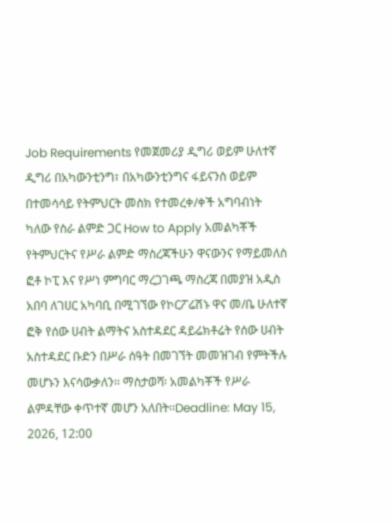Job Requirements የመጀመሪያ ዲግሪ ወይም ሁለተኛ ዲግሪ በአካውንቲንግ፣ በአካውንቲንግና ፋይናንስ ወይም በተመሳሳይ የትምህርት መስክ የተመረቀ/ቀች አግባብነት ካለው የስራ ልምድ ጋር How to Apply አመልካቾች የትምህርትና የሥራ ልምድ ማስረጃችሁን ዋናውንና የማይመለስ ፎቶ ኮፒ እና የሥነ ምግባር ማረጋገጫ ማስረጃ በመያዝ አዲስ አበባ ለገሀር አካባቢ በሚገኘው የኮርፖሬሽኑ ዋና መ/ቤ ሁለተኛ ፎቅ የሰው ሀብት ልማትና አስተዳደር ዳይሬክቶሬት የሰው ሀብት አስተዳደር ቡድን በሥራ ሰዓት በመገኘት መመዝገብ የምትችሉ መሆኑን እናሳውቃለን፡፡ ማስታወሻ፡ አመልካቾች የሥራ ልምዳቸው ቀጥተኛ መሆን አለበት፡፡Deadline: May 15, 2026, 12:00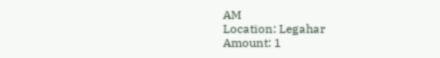AM
Location: Legahar
Amount: 1